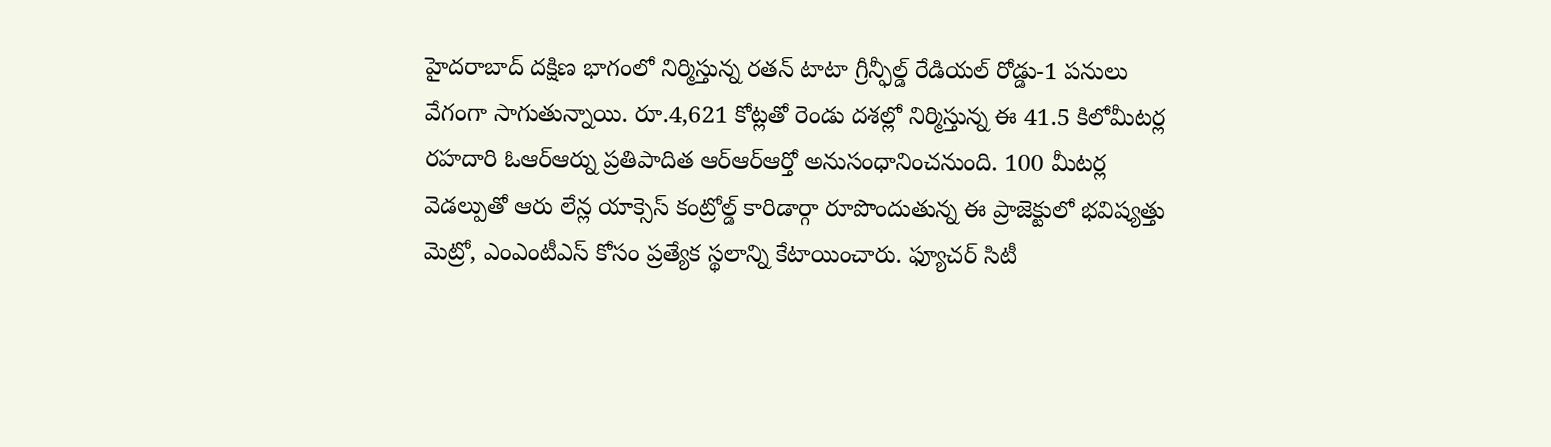హైదరాబాద్ దక్షిణ భాగంలో నిర్మిస్తున్న రతన్ టాటా గ్రీన్ఫీల్డ్ రేడియల్ రోడ్డు-1 పనులు వేగంగా సాగుతున్నాయి. రూ.4,621 కోట్లతో రెండు దశల్లో నిర్మిస్తున్న ఈ 41.5 కిలోమీటర్ల రహదారి ఓఆర్ఆర్ను ప్రతిపాదిత ఆర్ఆర్ఆర్తో అనుసంధానించనుంది. 100 మీటర్ల వెడల్పుతో ఆరు లేన్ల యాక్సెస్ కంట్రోల్డ్ కారిడార్గా రూపొందుతున్న ఈ ప్రాజెక్టులో భవిష్యత్తు మెట్రో, ఎంఎంటీఎస్ కోసం ప్రత్యేక స్థలాన్ని కేటాయించారు. ఫ్యూచర్ సిటీ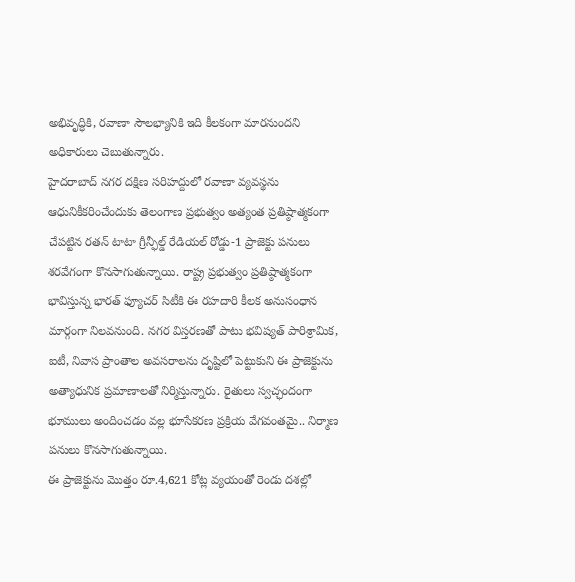అభివృద్ధికి, రవాణా సౌలభ్యానికి ఇది కీలకంగా మారనుందని అధికారులు చెబుతున్నారు.
హైదరాబాద్ నగర దక్షిణ సరిహద్దులో రవాణా వ్యవస్థను ఆధునికీకరించేందుకు తెలంగాణ ప్రభుత్వం అత్యంత ప్రతిష్ఠాత్మకంగా చేపట్టిన రతన్ టాటా గ్రీన్ఫీల్డ్ రేడియల్ రోడ్డు-1 ప్రాజెక్టు పనులు శరవేగంగా కొనసాగుతున్నాయి. రాష్ట్ర ప్రభుత్వం ప్రతిష్ఠాత్మకంగా భావిస్తున్న భారత్ ఫ్యూచర్ సిటీకి ఈ రహదారి కీలక అనుసంధాన మార్గంగా నిలవనుంది. నగర విస్తరణతో పాటు భవిష్యత్ పారిశ్రామిక, ఐటీ, నివాస ప్రాంతాల అవసరాలను దృష్టిలో పెట్టుకుని ఈ ప్రాజెక్టును అత్యాధునిక ప్రమాణాలతో నిర్మిస్తున్నారు. రైతులు స్వచ్ఛందంగా భూములు అందించడం వల్ల భూసేకరణ ప్రక్రియ వేగవంతమై.. నిర్మాణ పనులు కొనసాగుతున్నాయి.
ఈ ప్రాజెక్టును మొత్తం రూ.4,621 కోట్ల వ్యయంతో రెండు దశల్లో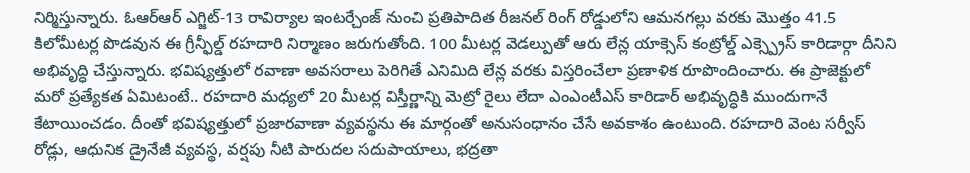నిర్మిస్తున్నారు. ఓఆర్ఆర్ ఎగ్జిట్-13 రావిర్యాల ఇంటర్చేంజ్ నుంచి ప్రతిపాదిత రీజనల్ రింగ్ రోడ్డులోని ఆమనగల్లు వరకు మొత్తం 41.5 కిలోమీటర్ల పొడవున ఈ గ్రీన్ఫీల్డ్ రహదారి నిర్మాణం జరుగుతోంది. 100 మీటర్ల వెడల్పుతో ఆరు లేన్ల యాక్సెస్ కంట్రోల్డ్ ఎక్స్ప్రెస్ కారిడార్గా దీనిని అభివృద్ధి చేస్తున్నారు. భవిష్యత్తులో రవాణా అవసరాలు పెరిగితే ఎనిమిది లేన్ల వరకు విస్తరించేలా ప్రణాళిక రూపొందించారు. ఈ ప్రాజెక్టులో మరో ప్రత్యేకత ఏమిటంటే.. రహదారి మధ్యలో 20 మీటర్ల విస్తీర్ణాన్ని మెట్రో రైలు లేదా ఎంఎంటీఎస్ కారిడార్ అభివృద్ధికి ముందుగానే కేటాయించడం. దీంతో భవిష్యత్తులో ప్రజారవాణా వ్యవస్థను ఈ మార్గంతో అనుసంధానం చేసే అవకాశం ఉంటుంది. రహదారి వెంట సర్వీస్ రోడ్లు, ఆధునిక డ్రైనేజీ వ్యవస్థ, వర్షపు నీటి పారుదల సదుపాయాలు, భద్రతా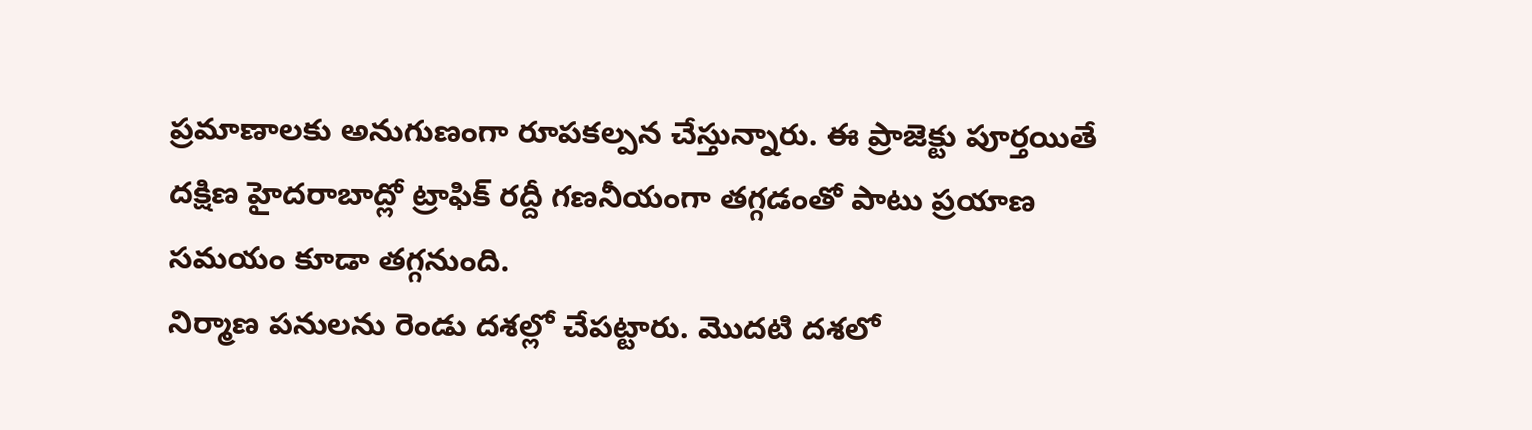ప్రమాణాలకు అనుగుణంగా రూపకల్పన చేస్తున్నారు. ఈ ప్రాజెక్టు పూర్తయితే దక్షిణ హైదరాబాద్లో ట్రాఫిక్ రద్దీ గణనీయంగా తగ్గడంతో పాటు ప్రయాణ సమయం కూడా తగ్గనుంది.
నిర్మాణ పనులను రెండు దశల్లో చేపట్టారు. మొదటి దశలో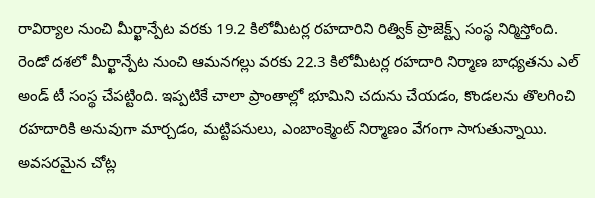రావిర్యాల నుంచి మీర్ఖాన్పేట వరకు 19.2 కిలోమీటర్ల రహదారిని రిత్విక్ ప్రాజెక్ట్స్ సంస్థ నిర్మిస్తోంది. రెండో దశలో మీర్ఖాన్పేట నుంచి ఆమనగల్లు వరకు 22.3 కిలోమీటర్ల రహదారి నిర్మాణ బాధ్యతను ఎల్ అండ్ టీ సంస్థ చేపట్టింది. ఇప్పటికే చాలా ప్రాంతాల్లో భూమిని చదును చేయడం, కొండలను తొలగించి రహదారికి అనువుగా మార్చడం, మట్టిపనులు, ఎంబాంక్మెంట్ నిర్మాణం వేగంగా సాగుతున్నాయి. అవసరమైన చోట్ల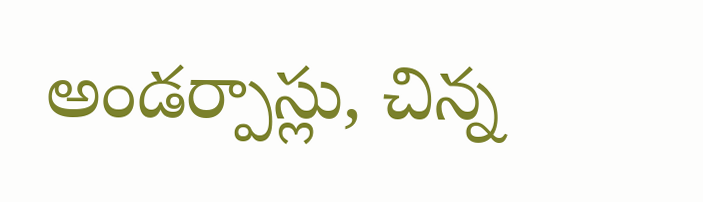అండర్పాస్లు, చిన్న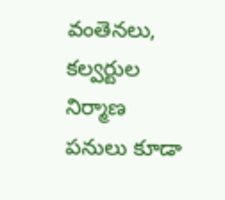వంతెనలు, కల్వర్టుల నిర్మాణ పనులు కూడా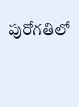పురోగతిలో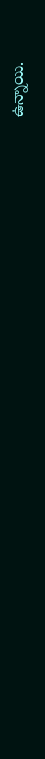ఉన్నాయి.